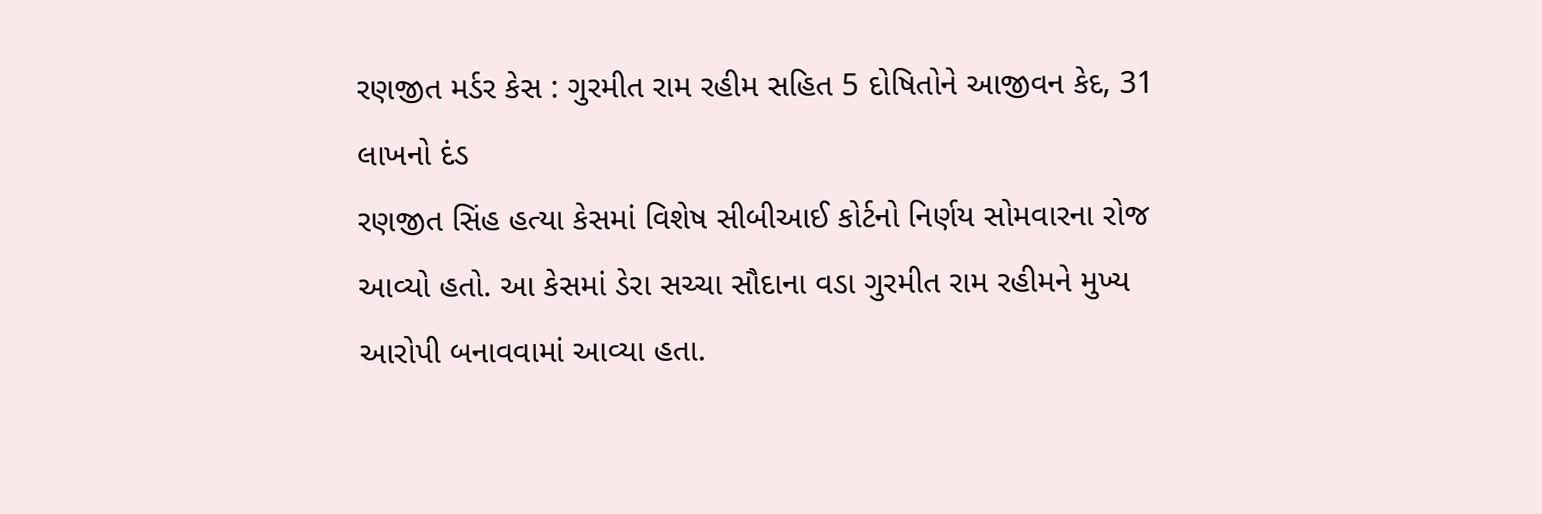રણજીત મર્ડર કેસ : ગુરમીત રામ રહીમ સહિત 5 દોષિતોને આજીવન કેદ, 31 લાખનો દંડ
રણજીત સિંહ હત્યા કેસમાં વિશેષ સીબીઆઈ કોર્ટનો નિર્ણય સોમવારના રોજ આવ્યો હતો. આ કેસમાં ડેરા સચ્ચા સૌદાના વડા ગુરમીત રામ રહીમને મુખ્ય આરોપી બનાવવામાં આવ્યા હતા.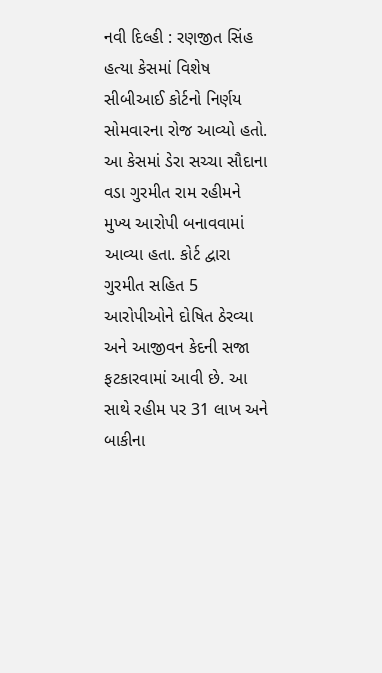નવી દિલ્હી : રણજીત સિંહ હત્યા કેસમાં વિશેષ સીબીઆઈ કોર્ટનો નિર્ણય સોમવારના રોજ આવ્યો હતો. આ કેસમાં ડેરા સચ્ચા સૌદાના વડા ગુરમીત રામ રહીમને મુખ્ય આરોપી બનાવવામાં આવ્યા હતા. કોર્ટ દ્વારા ગુરમીત સહિત 5 આરોપીઓને દોષિત ઠેરવ્યા અને આજીવન કેદની સજા ફટકારવામાં આવી છે. આ સાથે રહીમ પર 31 લાખ અને બાકીના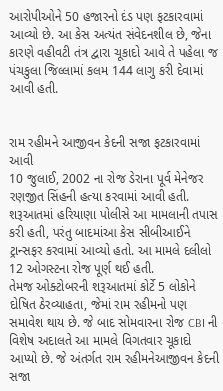આરોપીઓને 50 હજારનો દંડ પણ ફટકારવામાં આવ્યો છે. આ કેસ અત્યંત સંવેદનશીલ છે, જેના કારણે વહીવટી તંત્ર દ્વારા ચૂકાદો આવે તે પહેલા જ પંચકુલા જિલ્લામાં કલમ 144 લાગુ કરી દેવામાં આવી હતી.


રામ રહીમને આજીવન કેદની સજા ફટકારવામાં આવી
10 જુલાઈ, 2002 ના રોજ ડેરાના પૂર્વ મેનેજર રણજીત સિંહની હત્યા કરવામાં આવી હતી. શરૂઆતમાં હરિયાણા પોલીસે આ મામલાની તપાસ કરી હતી, પરંતુ બાદમાંઆ કેસ સીબીઆઈને ટ્રાન્સફર કરવામાં આવ્યો હતો. આ મામલે દલીલો 12 ઓગસ્ટના રોજ પૂર્ણ થઈ હતી.
તેમજ ઓક્ટોબરની શરૂઆતમાં કોર્ટે 5 લોકોને દોષિત ઠેરવ્યાહતા, જેમાં રામ રહીમનો પણ સમાવેશ થાય છે. જે બાદ સોમવારના રોજ CBI ની વિશેષ અદાલતે આ મામલે વિગતવાર ચૂકાદો આપ્યો છે. જે અંતર્ગત રામ રહીમનેઆજીવન કેદની સજા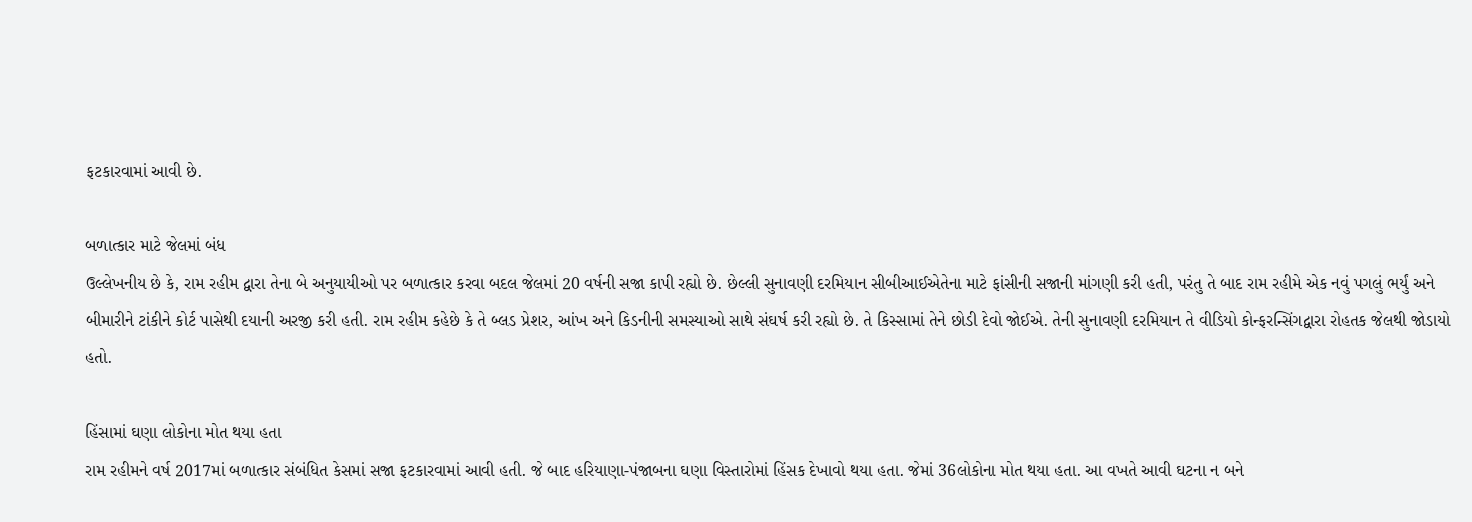ફટકારવામાં આવી છે.

બળાત્કાર માટે જેલમાં બંધ
ઉલ્લેખનીય છે કે, રામ રહીમ દ્વારા તેના બે અનુયાયીઓ પર બળાત્કાર કરવા બદલ જેલમાં 20 વર્ષની સજા કાપી રહ્યો છે. છેલ્લી સુનાવણી દરમિયાન સીબીઆઈએતેના માટે ફાંસીની સજાની માંગણી કરી હતી, પરંતુ તે બાદ રામ રહીમે એક નવું પગલું ભર્યું અને બીમારીને ટાંકીને કોર્ટ પાસેથી દયાની અરજી કરી હતી. રામ રહીમ કહેછે કે તે બ્લડ પ્રેશર, આંખ અને કિડનીની સમસ્યાઓ સાથે સંઘર્ષ કરી રહ્યો છે. તે કિસ્સામાં તેને છોડી દેવો જોઈએ. તેની સુનાવણી દરમિયાન તે વીડિયો કોન્ફરન્સિંગદ્વારા રોહતક જેલથી જોડાયો હતો.

હિંસામાં ઘણા લોકોના મોત થયા હતા
રામ રહીમને વર્ષ 2017માં બળાત્કાર સંબંધિત કેસમાં સજા ફટકારવામાં આવી હતી. જે બાદ હરિયાણા-પંજાબના ઘણા વિસ્તારોમાં હિંસક દેખાવો થયા હતા. જેમાં 36લોકોના મોત થયા હતા. આ વખતે આવી ઘટના ન બને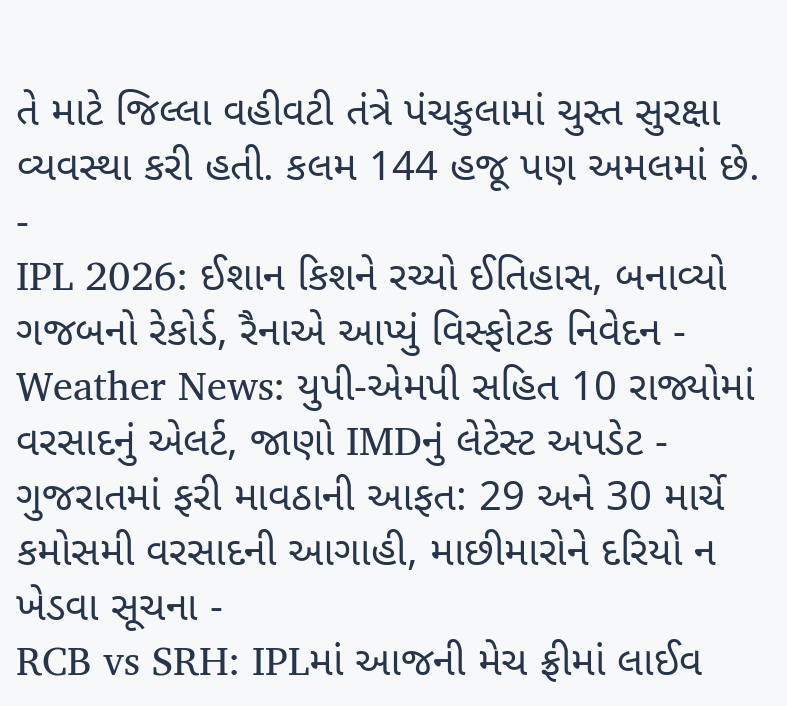તે માટે જિલ્લા વહીવટી તંત્રે પંચકુલામાં ચુસ્ત સુરક્ષા વ્યવસ્થા કરી હતી. કલમ 144 હજૂ પણ અમલમાં છે.
-
IPL 2026: ઈશાન કિશને રચ્યો ઈતિહાસ, બનાવ્યો ગજબનો રેકોર્ડ, રૈનાએ આપ્યું વિસ્ફોટક નિવેદન -
Weather News: યુપી-એમપી સહિત 10 રાજ્યોમાં વરસાદનું એલર્ટ, જાણો IMDનું લેટેસ્ટ અપડેટ -
ગુજરાતમાં ફરી માવઠાની આફત: 29 અને 30 માર્ચે કમોસમી વરસાદની આગાહી, માછીમારોને દરિયો ન ખેડવા સૂચના -
RCB vs SRH: IPLમાં આજની મેચ ફ્રીમાં લાઈવ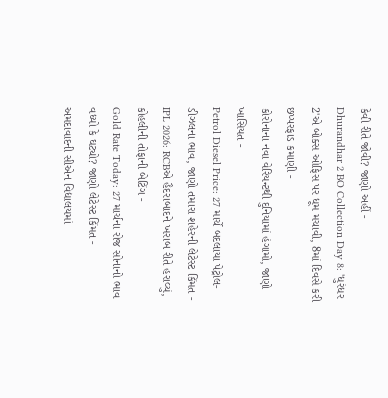કેવી રીતે જોવી? જાણો અહીં -
Dhurandhar 2 BO Collection Day 8: 'ધુરંધર 2'એ બોક્સ ઓફિસ પર ધૂમ મચાવી, 8માં દિવસે કરી છપ્પરફાડ કમાણી -
કોરોનાના નવા વેરિયન્ટથી દુનિયામાં હંગામો, જાણો ખાસિયત -
Petrol Diesel Price: 27 માર્ચે બદલાયા પેટ્રોલ-ડીઝલના ભાવ, જાણો તમારા શહેરની લેટેસ્ટ કિંમત -
IPL 2026: RCBએ હૈદરાબાદને ખરાબ રીતે હરાવ્યું, કોહલીની તોફાની બેટિંગ -
Gold Rate Today: 27 માર્ચના રોજ સોનાનો ભાવ વધ્યો કે ઘટ્યો? જાણો લેટેસ્ટ કિંમત -
અમદાવાદની સીએન વિદ્યાલયમાં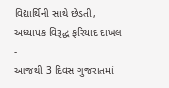વિદ્યાર્થિની સાથે છેડતી, અધ્યાપક વિરૂદ્ધ ફરિયાદ દાખલ -
આજથી 3 દિવસ ગુજરાતમાં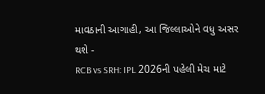માવઠાની આગાહી, આ જિલ્લાઓને વધુ અસર થશે -
RCB vs SRH: IPL 2026ની પહેલી મેચ માટે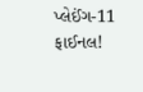પ્લેઈંગ-11 ફાઈનલ!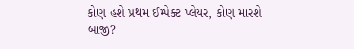કોણ હશે પ્રથમ ઈમ્પેક્ટ પ્લેયર, કોણ મારશે બાજી?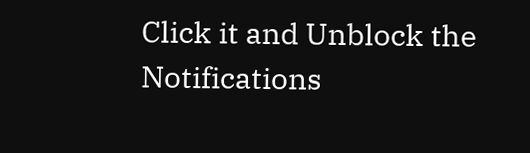Click it and Unblock the Notifications